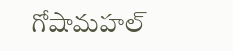గోషామహల్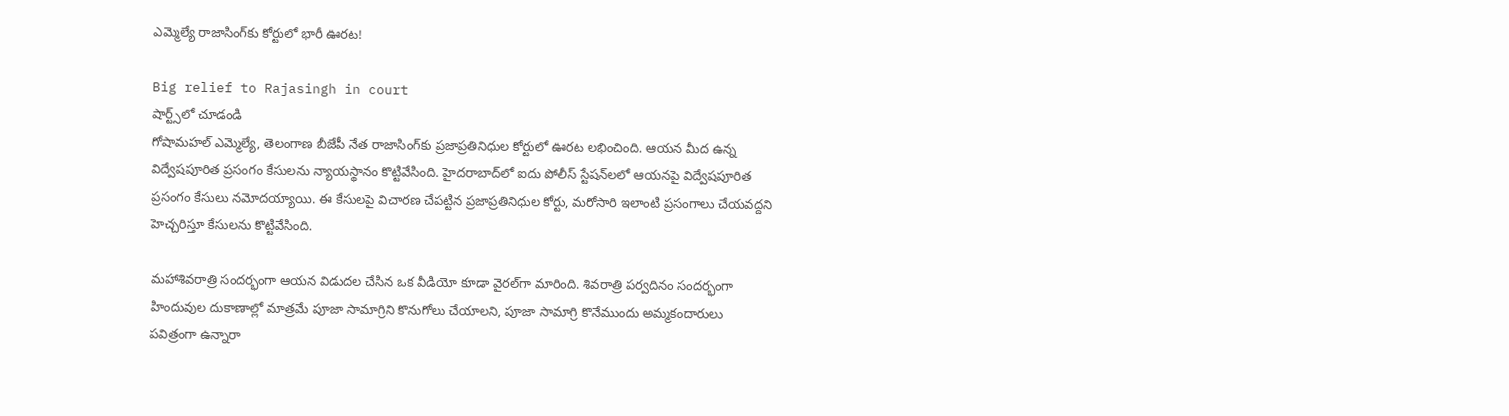ఎమ్మెల్యే రాజాసింగ్‌కు కోర్టులో భారీ ఊరట!

Big relief to Rajasingh in court
షార్ట్స్‌లో చూడండి
గోషామహల్ ఎమ్మెల్యే, తెలంగాణ బీజేపీ నేత రాజాసింగ్‌కు ప్రజాప్రతినిధుల కోర్టులో ఊరట లభించింది. ఆయన మీద ఉన్న విద్వేషపూరిత ప్రసంగం కేసులను న్యాయస్థానం కొట్టివేసింది. హైదరాబాద్‌లో ఐదు పోలీస్ స్టేషన్‌లలో ఆయనపై విద్వేషపూరిత ప్రసంగం కేసులు నమోదయ్యాయి. ఈ కేసులపై విచారణ చేపట్టిన ప్రజాప్రతినిధుల కోర్టు, మరోసారి ఇలాంటి ప్రసంగాలు చేయవద్దని హెచ్చరిస్తూ కేసులను కొట్టివేసింది.

మహాశివరాత్రి సందర్భంగా ఆయన విడుదల చేసిన ఒక వీడియో కూడా వైరల్‌గా మారింది. శివరాత్రి పర్వదినం సందర్భంగా హిందువుల దుకాణాల్లో మాత్రమే పూజా సామాగ్రిని కొనుగోలు చేయాలని, పూజా సామాగ్రి కొనేముందు అమ్మకందారులు పవిత్రంగా ఉన్నారా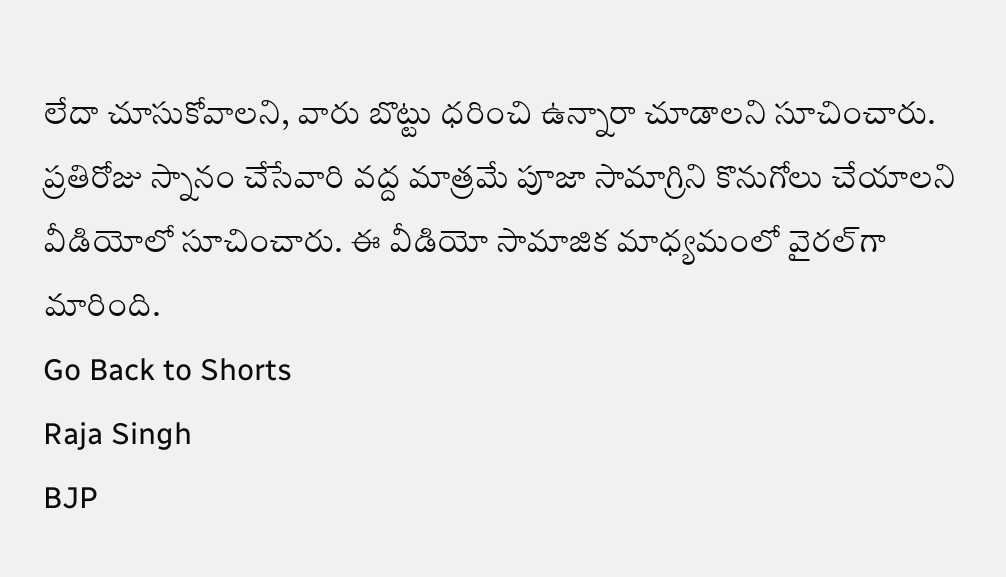లేదా చూసుకోవాలని, వారు బొట్టు ధరించి ఉన్నారా చూడాలని సూచించారు. ప్రతిరోజు స్నానం చేసేవారి వద్ద మాత్రమే పూజా సామాగ్రిని కొనుగోలు చేయాలని వీడియోలో సూచించారు. ఈ వీడియో సామాజిక మాధ్యమంలో వైరల్‌గా మారింది.
Go Back to Shorts
Raja Singh
BJP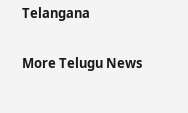Telangana

More Telugu News